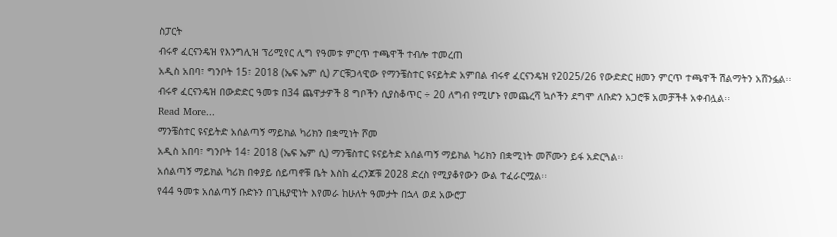ስፓርት
ብሩኖ ፈርናንዴዝ የእንግሊዝ ፕሪሚየር ሊግ የዓመቱ ምርጥ ተጫዋች ተብሎ ተመረጠ
አዲስ አበባ፣ ግንቦት 15፣ 2018 (ኤፍ ኤም ሲ) ፖርቹጋላዊው የማንቼስተር ዩናይትድ አምበል ብሩኖ ፈርናንዴዝ የ2025/26 የውድድር ዘመን ምርጥ ተጫዋች ሽልማትን አሸንፏል፡፡
ብሩኖ ፈርናንዴዝ በውድድር ዓመቱ በ34 ጨዋታዎች 8 ግቦችን ሲያስቆጥር ÷ 20 ለግብ የሚሆኑ የመጨረሻ ኳሶችን ደግሞ ለቡድን አጋሮቹ አመቻችቶ አቀብሏል፡፡
Read More...
ማንቼስተር ዩናይትድ አሰልጣኝ ማይክል ካሪክን በቋሚነት ሾመ
አዲስ አበባ፣ ግንቦት 14፣ 2018 (ኤፍ ኤም ሲ) ማንቼስተር ዩናይትድ አሰልጣኝ ማይክል ካሪክን በቋሚነት መሾሙን ይፋ አድርጓል፡፡
አሰልጣኝ ማይክል ካሪክ በቀያይ ሰይጣኖቹ ቤት እስከ ፈረንጆቹ 2028 ድረስ የሚያቆየውን ውል ተፈራርሟል፡፡
የ44 ዓመቱ አሰልጣኝ ቡድኑን በጊዜያዊነት እየመራ ከሁለት ዓመታት በኋላ ወደ አውሮፓ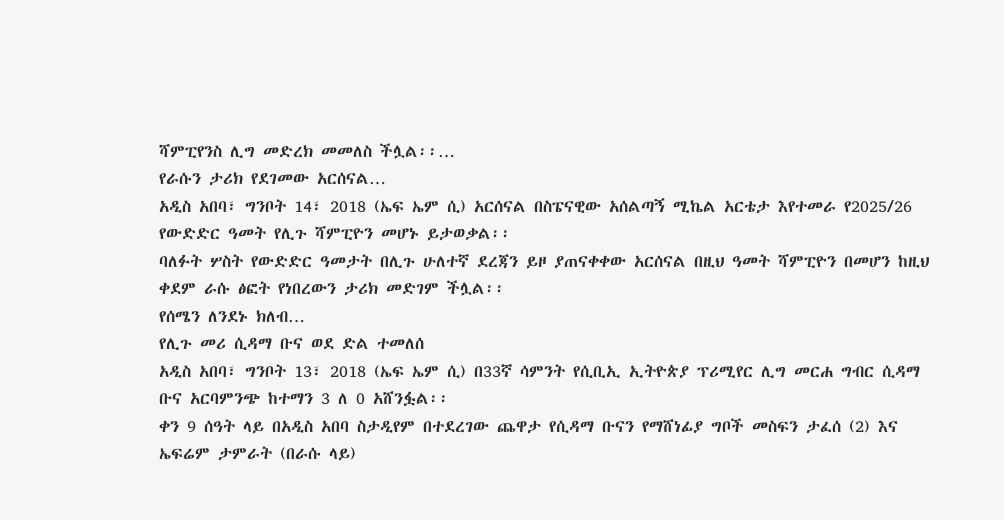ሻምፒየንስ ሊግ መድረክ መመለስ ችሏል፡፡…
የራሱን ታሪክ የደገመው አርሰናል…
አዲስ አበባ፣ ግንቦት 14፣ 2018 (ኤፍ ኤም ሲ) አርሰናል በስፔናዊው አሰልጣኝ ሚኬል አርቴታ እየተመራ የ2025/26 የውድድር ዓመት የሊጉ ሻምፒዮን መሆኑ ይታወቃል፡፡
ባለፉት ሦስት የውድድር ዓመታት በሊጉ ሁለተኛ ደረጃን ይዞ ያጠናቀቀው አርሰናል በዚህ ዓመት ሻምፒዮን በመሆን ከዚህ ቀደም ራሱ ፅፎት የነበረውን ታሪክ መድገም ችሏል፡፡
የሰሜን ለንደኑ ክለብ…
የሊጉ መሪ ሲዳማ ቡና ወደ ድል ተመለሰ
አዲስ አበባ፣ ግንቦት 13፣ 2018 (ኤፍ ኤም ሲ) በ33ኛ ሳምንት የሲቢኢ ኢትዮጵያ ፕሪሚየር ሊግ መርሐ ግብር ሲዳማ ቡና አርባምንጭ ከተማን 3 ለ 0 አሸንፏል፡፡
ቀን 9 ሰዓት ላይ በአዲስ አበባ ስታዲየም በተደረገው ጨዋታ የሲዳማ ቡናን የማሸነፊያ ግቦች መስፍን ታፈሰ (2) እና ኤፍሬም ታምራት (በራሱ ላይ)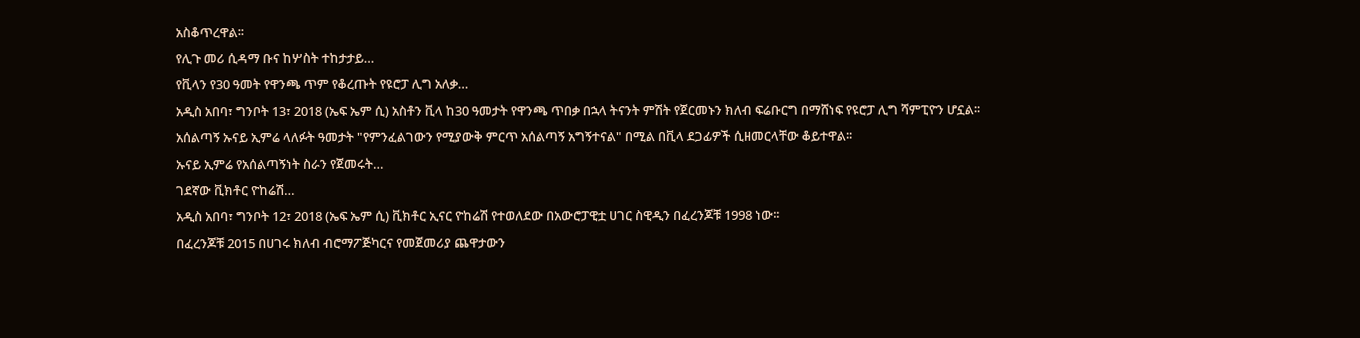አስቆጥረዋል፡፡
የሊጉ መሪ ሲዳማ ቡና ከሦስት ተከታታይ…
የቪላን የ30 ዓመት የዋንጫ ጥም የቆረጡት የዩሮፓ ሊግ አለቃ…
አዲስ አበባ፣ ግንቦት 13፣ 2018 (ኤፍ ኤም ሲ) አስቶን ቪላ ከ30 ዓመታት የዋንጫ ጥበቃ በኋላ ትናንት ምሽት የጀርመኑን ክለብ ፍሬቡርግ በማሸነፍ የዩሮፓ ሊግ ሻምፒዮን ሆኗል፡፡
አሰልጣኝ ኡናይ ኢምሬ ላለፉት ዓመታት "የምንፈልገውን የሚያውቅ ምርጥ አሰልጣኝ አግኝተናል" በሚል በቪላ ደጋፊዎች ሲዘመርላቸው ቆይተዋል፡፡
ኡናይ ኢምሬ የአሰልጣኝነት ስራን የጀመሩት…
ገደኛው ቪክቶር ዮከሬሽ…
አዲስ አበባ፣ ግንቦት 12፣ 2018 (ኤፍ ኤም ሲ) ቪክቶር ኢናር ዮከሬሽ የተወለደው በአውሮፓዊቷ ሀገር ስዊዲን በፈረንጆቹ 1998 ነው፡፡
በፈረንጆቹ 2015 በሀገሩ ክለብ ብሮማፖጅካርና የመጀመሪያ ጨዋታውን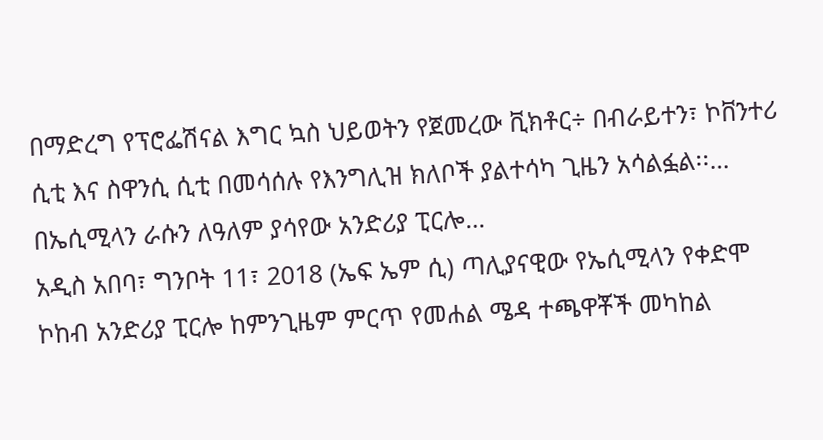በማድረግ የፕሮፌሽናል እግር ኳስ ህይወትን የጀመረው ቪክቶር÷ በብራይተን፣ ኮቨንተሪ ሲቲ እና ስዋንሲ ሲቲ በመሳሰሉ የእንግሊዝ ክለቦች ያልተሳካ ጊዜን አሳልፏል፡፡…
በኤሲሚላን ራሱን ለዓለም ያሳየው አንድሪያ ፒርሎ…
አዲስ አበባ፣ ግንቦት 11፣ 2018 (ኤፍ ኤም ሲ) ጣሊያናዊው የኤሲሚላን የቀድሞ ኮከብ አንድሪያ ፒርሎ ከምንጊዜም ምርጥ የመሐል ሜዳ ተጫዋቾች መካከል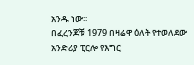አንዱ ነው፡፡
በፈረንጆቹ 1979 በዛሬዋ ዕለት የተወለደው አንድሪያ ፒርሎ የእግር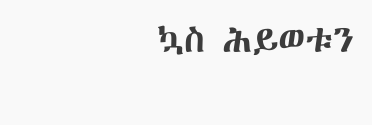ኳስ ሕይወቱን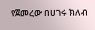የጀመረው በሀገሩ ክለብ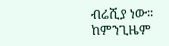ብሬሺያ ነው፡፡
ከምንጊዜም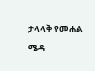ታላላቅ የመሐል ሜዳ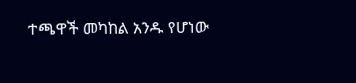ተጫዋች መካከል አንዱ የሆነው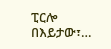ፒርሎ በእይታው፣…